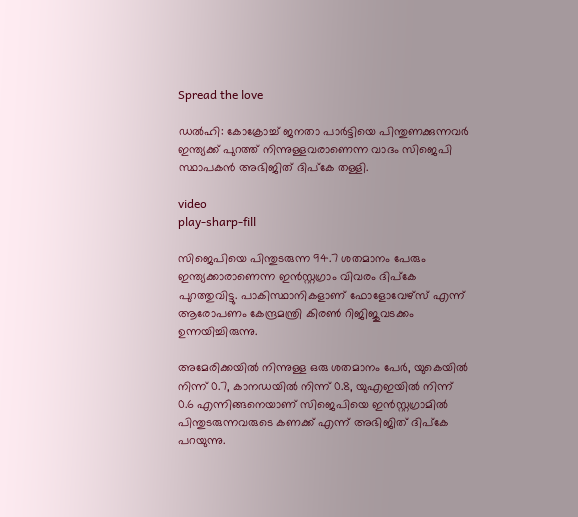Spread the love

ഡൽഹി: കോക്രോച്ച്‌ ജനതാ പാർട്ടിയെ പിന്തുണക്കുന്നവർ ഇന്ത്യക്ക് പുറത്ത് നിന്നുള്ളവരാണെന്ന വാദം സിജെപി സ്ഥാപകൻ അഭിജിത് ദിപ്കേ തള്ളി.

video
play-sharp-fill

സിജെപിയെ പിന്തുടരുന്ന 94.7 ശതമാനം പേരും ഇന്ത്യക്കാരാണെന്ന ഇൻസ്റ്റഗ്രാം വിവരം ദിപ്കേ പുറത്തുവിട്ടു. പാകിസ്ഥാനികളാണ് ഫോളോവേഴ്‌സ് എന്ന് ആരോപണം കേന്ദ്രമന്ത്രി കിരണ്‍ റിജിജുവടക്കം ഉന്നയിച്ചിരുന്നു.

അമേരിക്കയില്‍ നിന്നുള്ള ഒരു ശതമാനം പേർ, യുകെയില്‍ നിന്ന് 0.7, കാനഡയില്‍ നിന്ന് 0.8, യുഎഇയില്‍ നിന്ന് 0.6 എന്നിങ്ങനെയാണ് സിജെപിയെ ഇൻസ്റ്റഗ്രാമില്‍ പിന്തുടരുന്നവരുടെ കണക്ക് എന്ന് അഭിജിത് ദിപ്കേ പറയുന്നു.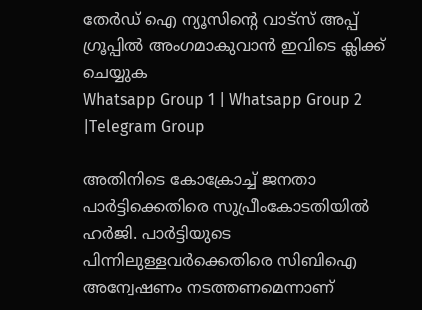തേർഡ് ഐ ന്യൂസിന്റെ വാട്സ് അപ്പ് ഗ്രൂപ്പിൽ അംഗമാകുവാൻ ഇവിടെ ക്ലിക്ക് ചെയ്യുക
Whatsapp Group 1 | Whatsapp Group 2 |Telegram Group

അതിനിടെ കോക്രോച്ച്‌ ജനതാ പാർട്ടിക്കെതിരെ സുപ്രീംകോടതിയില്‍ ഹർജി. പാർട്ടിയുടെ പിന്നിലുള്ളവർക്കെതിരെ സിബിഐ അന്വേഷണം നടത്തണമെന്നാണ്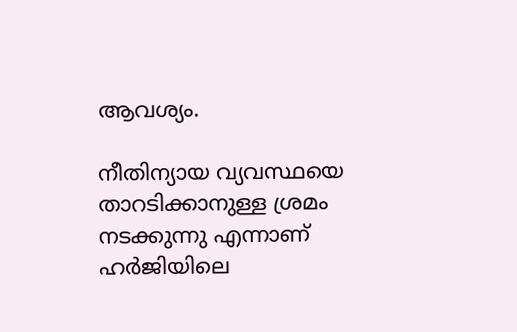ആവശ്യം.

നീതിന്യായ വ്യവസ്ഥയെ താറടിക്കാനുള്ള ശ്രമം നടക്കുന്നു എന്നാണ് ഹർജിയിലെ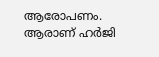ആരോപണം. ആരാണ് ഹർജി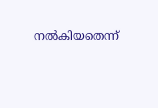നല്‍കിയതെന്ന്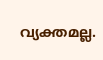വ്യക്തമല്ല.